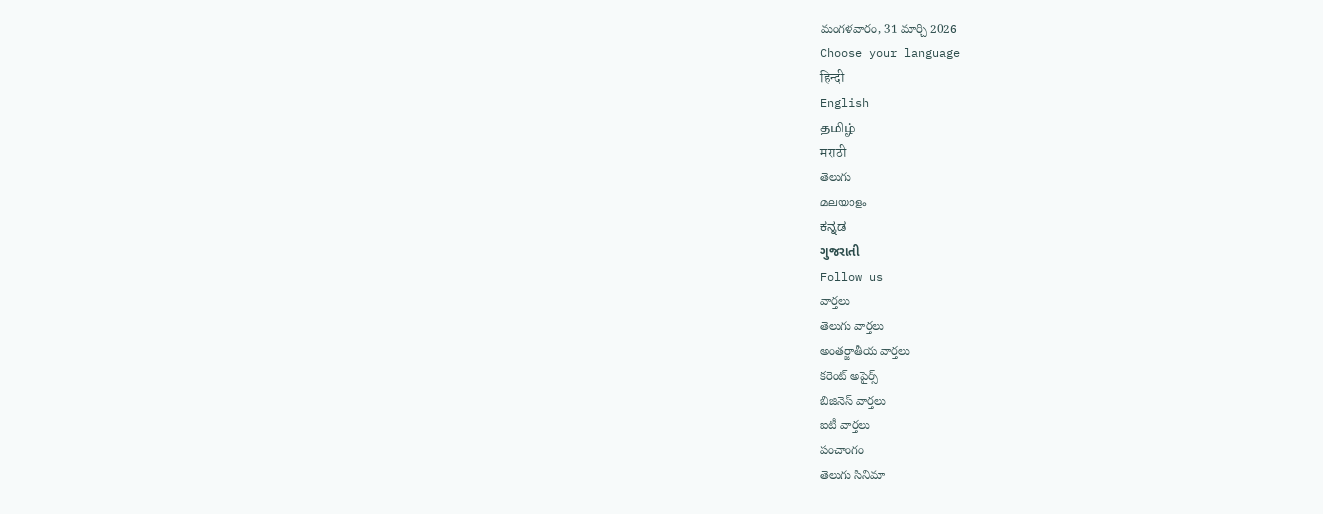మంగళవారం, 31 మార్చి 2026
Choose your language
हिन्दी
English
தமிழ்
मराठी
తెలుగు
മലയാളം
ಕನ್ನಡ
ગુજરાતી
Follow us
వార్తలు
తెలుగు వార్తలు
అంతర్జాతీయ వార్తలు
కరెంట్ అపైర్స్
బిజినెస్ వార్తలు
ఐటీ వార్తలు
పంచాంగం
తెలుగు సినిమా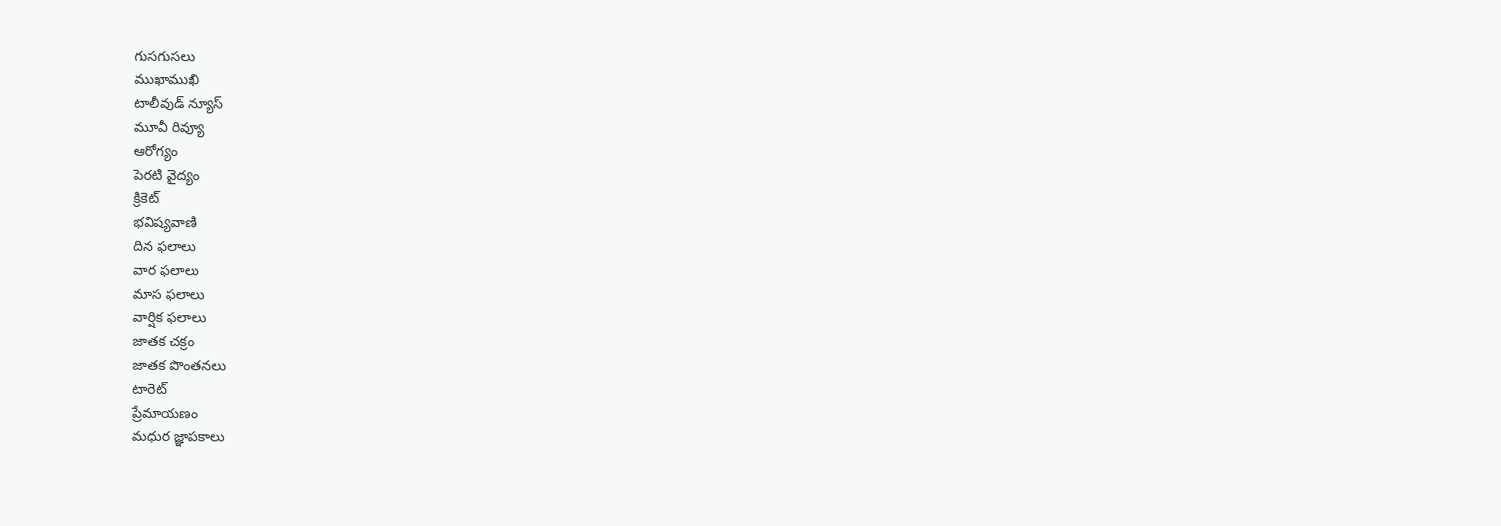గుసగుసలు
ముఖాముఖి
టాలీవుడ్ న్యూస్
మూవీ రివ్యూ
ఆరోగ్యం
పెరటి వైద్యం
క్రికెట్
భవిష్యవాణి
దిన ఫలాలు
వార ఫలాలు
మాస ఫలాలు
వార్షిక ఫలాలు
జాతక చక్రం
జాతక పొంతనలు
టారెట్
ప్రేమాయణం
మధుర జ్ఞాపకాలు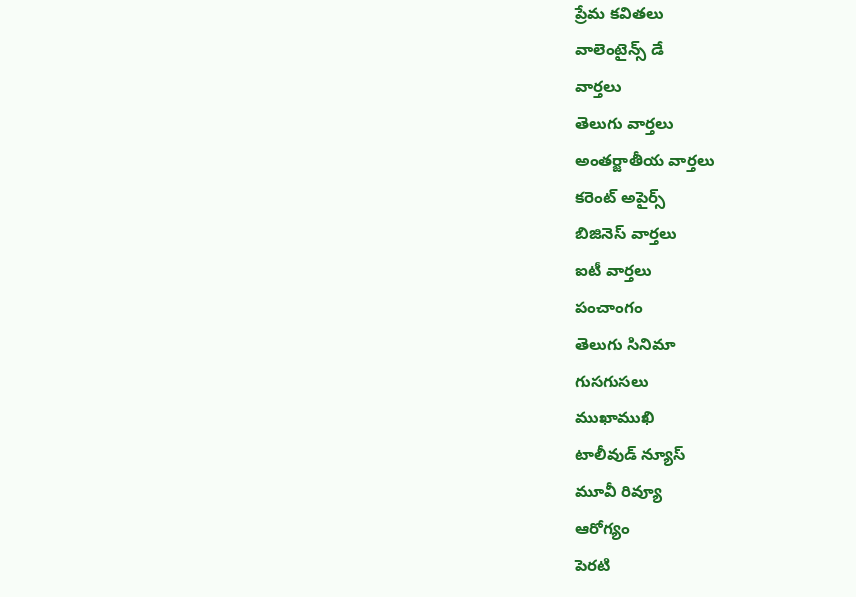ప్రేమ కవితలు
వాలెంటైన్స్ డే
వార్తలు
తెలుగు వార్తలు
అంతర్జాతీయ వార్తలు
కరెంట్ అపైర్స్
బిజినెస్ వార్తలు
ఐటీ వార్తలు
పంచాంగం
తెలుగు సినిమా
గుసగుసలు
ముఖాముఖి
టాలీవుడ్ న్యూస్
మూవీ రివ్యూ
ఆరోగ్యం
పెరటి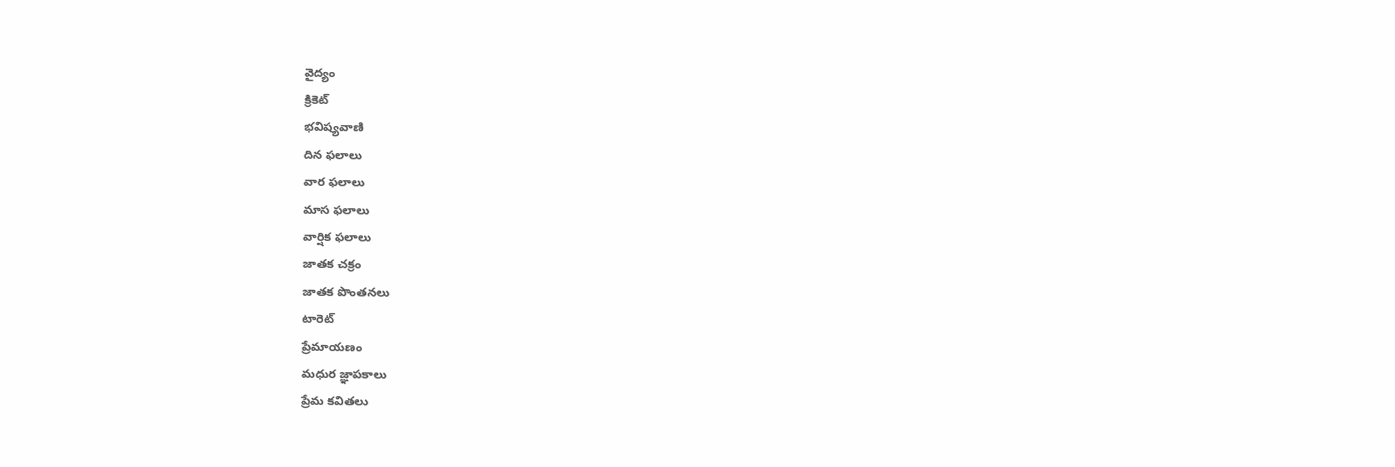వైద్యం
క్రికెట్
భవిష్యవాణి
దిన ఫలాలు
వార ఫలాలు
మాస ఫలాలు
వార్షిక ఫలాలు
జాతక చక్రం
జాతక పొంతనలు
టారెట్
ప్రేమాయణం
మధుర జ్ఞాపకాలు
ప్రేమ కవితలు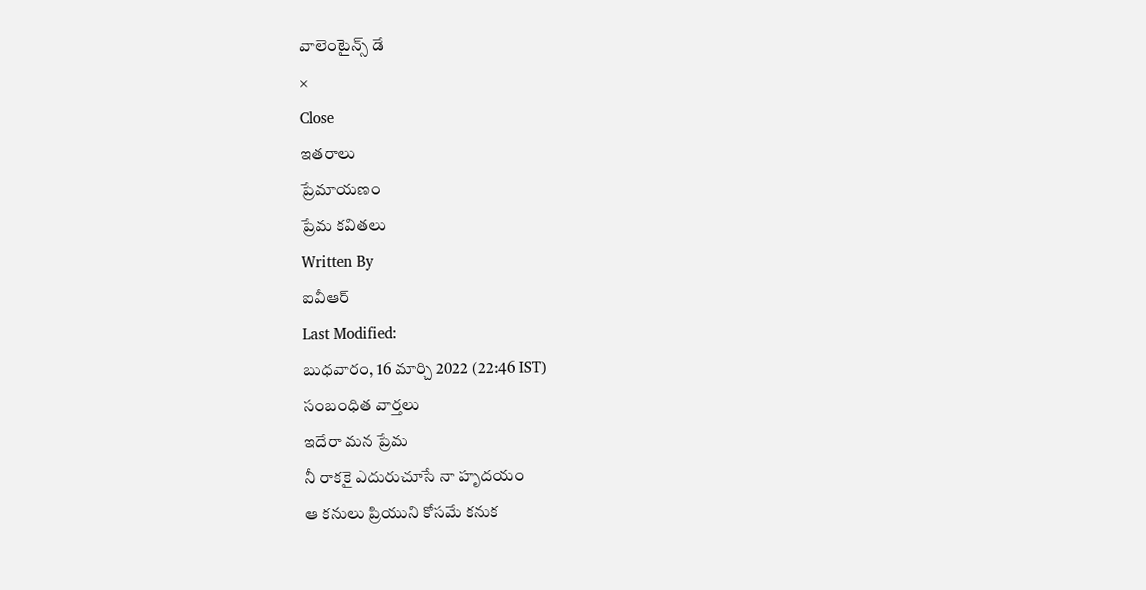వాలెంటైన్స్ డే
×
Close
ఇతరాలు
ప్రేమాయణం
ప్రేమ కవితలు
Written By
ఐవీఆర్
Last Modified:
బుధవారం, 16 మార్చి 2022 (22:46 IST)
సంబంధిత వార్తలు
ఇదేరా మన ప్రేమ
నీ రాకకై ఎదురుచూసే నా హృదయం
ఆ కనులు ప్రియుని కోసమే కనుక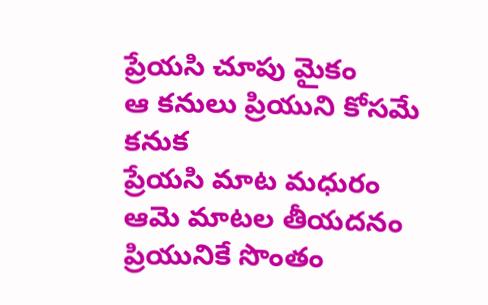ప్రేయసి చూపు మైకం
ఆ కనులు ప్రియుని కోసమే కనుక
ప్రేయసి మాట మధురం
ఆమె మాటల తీయదనం ప్రియునికే సొంతం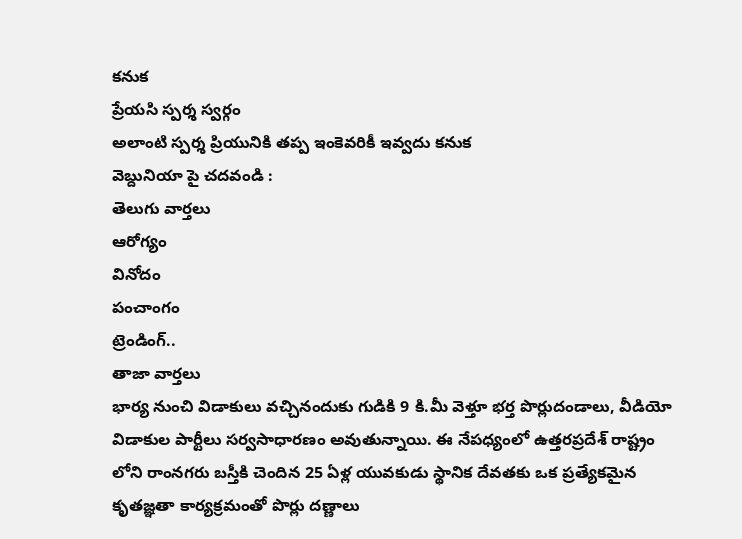కనుక
ప్రేయసి స్పర్శ స్వర్గం
అలాంటి స్పర్శ ప్రియునికి తప్ప ఇంకెవరికీ ఇవ్వదు కనుక
వెబ్దునియా పై చదవండి :
తెలుగు వార్తలు
ఆరోగ్యం
వినోదం
పంచాంగం
ట్రెండింగ్..
తాజా వార్తలు
భార్య నుంచి విడాకులు వచ్చినందుకు గుడికి 9 కి.మీ వెళ్తూ భర్త పొర్లుదండాలు, వీడియో
విడాకుల పార్టీలు సర్వసాధారణం అవుతున్నాయి. ఈ నేపధ్యంలో ఉత్తరప్రదేశ్ రాష్ట్రం లోని రాంనగరు బస్తీకి చెందిన 25 ఏళ్ల యువకుడు స్థానిక దేవతకు ఒక ప్రత్యేకమైన కృతజ్ఞతా కార్యక్రమంతో పొర్లు దణ్ణాలు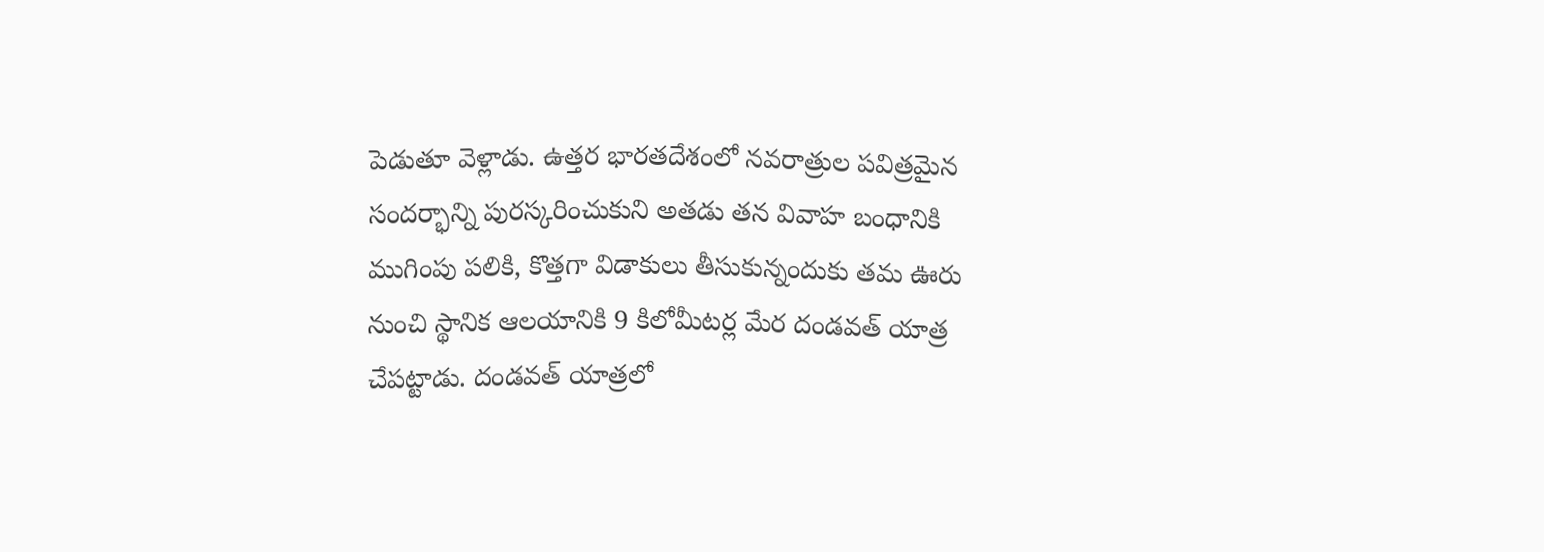పెడుతూ వెళ్లాడు. ఉత్తర భారతదేశంలో నవరాత్రుల పవిత్రమైన సందర్భాన్ని పురస్కరించుకుని అతడు తన వివాహ బంధానికి ముగింపు పలికి, కొత్తగా విడాకులు తీసుకున్నందుకు తమ ఊరు నుంచి స్థానిక ఆలయానికి 9 కిలోమీటర్ల మేర దండవత్ యాత్ర చేపట్టాడు. దండవత్ యాత్రలో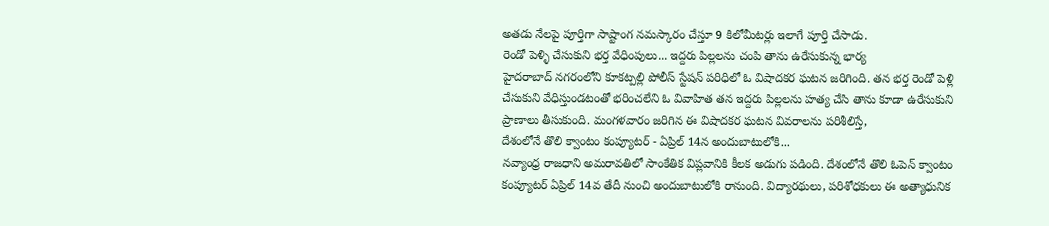అతడు నేలపై పూర్తిగా సాష్టాంగ నమస్కారం చేస్తూ 9 కిలోమీటర్లు ఇలాగే పూర్తి చేసాడు.
రెండో పెళ్ళి చేసుకుని భర్త వేధింపులు... ఇద్దరు పిల్లలను చంపి తాను ఉరేసుకున్న భార్య
హైదరాబాద్ నగరంలోని కూకట్పల్లి పోలీస్ స్టేషన్ పరిధిలో ఓ విషాదకర ఘటన జరిగింది. తన భర్త రెండో పెళ్లి చేసుకుని వేధిస్తుండటంతో భరించలేని ఓ వివాహిత తన ఇద్దరు పిల్లలను హత్య చేసి తాను కూడా ఉరేసుకుని ప్రాణాలు తీసుకుంది. మంగళవారం జరిగిన ఈ విషాదకర ఘటన వివరాలను పరిశీలిస్తే,
దేశంలోనే తొలి క్వాంటం కంప్యూటర్ - ఏప్రిల్ 14న అందుబాటులోకి...
నవ్యాంధ్ర రాజధాని అమరావతిలో సాంకేతిక విప్లవానికి కీలక అడుగు పడింది. దేశంలోనే తొలి ఓపెన్ క్వాంటం కంప్యూటర్ ఏప్రిల్ 14వ తేదీ నుంచి అందుబాటులోకి రానుంది. విద్యారథులు, పరిశోధకులు ఈ అత్యాధునిక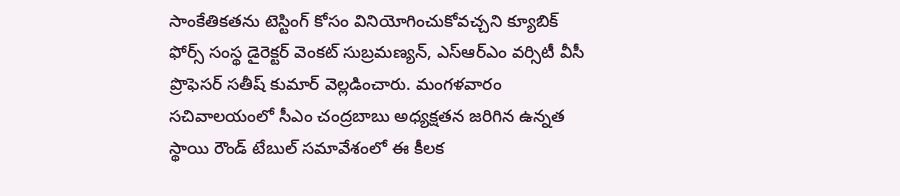సాంకేతికతను టెస్టింగ్ కోసం వినియోగించుకోవచ్చని క్యూబిక్ ఫోర్స్ సంస్థ డైరెక్టర్ వెంకట్ సుబ్రమణ్యన్, ఎస్ఆర్ఎం వర్సిటీ వీసీ ప్రొఫెసర్ సతీష్ కుమార్ వెల్లడించారు. మంగళవారం సచివాలయంలో సీఎం చంద్రబాబు అధ్యక్షతన జరిగిన ఉన్నత స్థాయి రౌండ్ టేబుల్ సమావేశంలో ఈ కీలక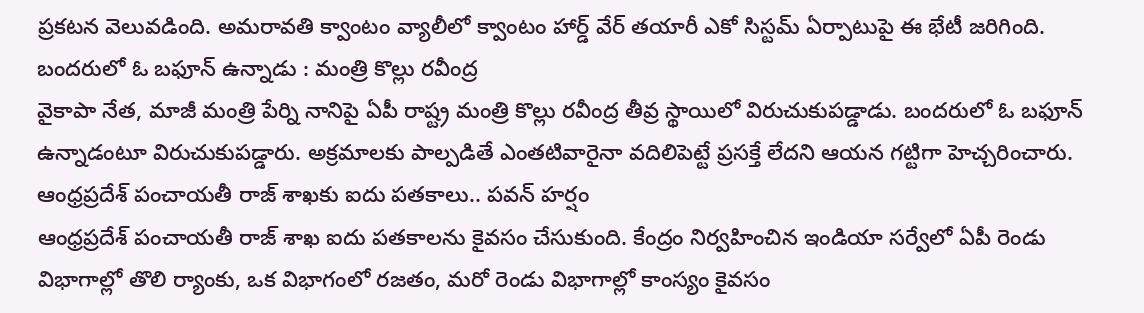ప్రకటన వెలువడింది. అమరావతి క్వాంటం వ్యాలీలో క్వాంటం హార్డ్ వేర్ తయారీ ఎకో సిస్టమ్ ఏర్పాటుపై ఈ భేటీ జరిగింది.
బందరులో ఓ బఫూన్ ఉన్నాడు : మంత్రి కొల్లు రవీంద్ర
వైకాపా నేత, మాజీ మంత్రి పేర్ని నానిపై ఏపీ రాష్ట్ర మంత్రి కొల్లు రవీంద్ర తీవ్ర స్థాయిలో విరుచుకుపడ్డాడు. బందరులో ఓ బఫూన్ ఉన్నాడంటూ విరుచుకుపడ్డారు. అక్రమాలకు పాల్పడితే ఎంతటివారైనా వదిలిపెట్టే ప్రసక్తే లేదని ఆయన గట్టిగా హెచ్చరించారు.
ఆంధ్రప్రదేశ్ పంచాయతీ రాజ్ శాఖకు ఐదు పతకాలు.. పవన్ హర్షం
ఆంధ్రప్రదేశ్ పంచాయతీ రాజ్ శాఖ ఐదు పతకాలను కైవసం చేసుకుంది. కేంద్రం నిర్వహించిన ఇండియా సర్వేలో ఏపీ రెండు విభాగాల్లో తొలి ర్యాంకు, ఒక విభాగంలో రజతం, మరో రెండు విభాగాల్లో కాంస్యం కైవసం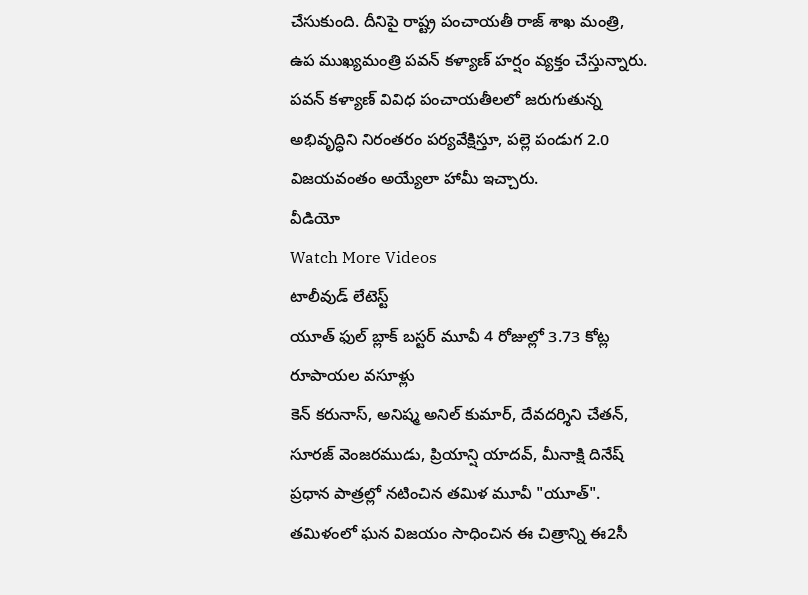చేసుకుంది. దీనిపై రాష్ట్ర పంచాయతీ రాజ్ శాఖ మంత్రి, ఉప ముఖ్యమంత్రి పవన్ కళ్యాణ్ హర్షం వ్యక్తం చేస్తున్నారు. పవన్ కళ్యాణ్ వివిధ పంచాయతీలలో జరుగుతున్న అభివృద్ధిని నిరంతరం పర్యవేక్షిస్తూ, పల్లె పండుగ 2.0 విజయవంతం అయ్యేలా హామీ ఇచ్చారు.
వీడియో
Watch More Videos
టాలీవుడ్ లేటెస్ట్
యూత్ ఫుల్ బ్లాక్ బస్టర్ మూవీ 4 రోజుల్లో 3.73 కోట్ల రూపాయల వసూళ్లు
కెన్ కరునాస్, అనిష్మ అనిల్ కుమార్, దేవదర్శిని చేతన్, సూరజ్ వెంజరముడు, ప్రియాన్షి యాదవ్, మీనాక్షి దినేష్ ప్రధాన పాత్రల్లో నటించిన తమిళ మూవీ "యూత్". తమిళంలో ఘన విజయం సాధించిన ఈ చిత్రాన్ని ఈ2సీ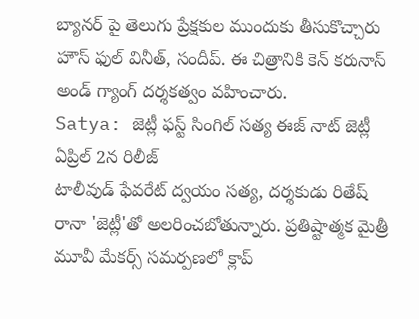బ్యానర్ పై తెలుగు ప్రేక్షకుల ముందుకు తీసుకొచ్చారు హౌస్ ఫుల్ వినీత్, సందీప్. ఈ చిత్రానికి కెన్ కరునాస్ అండ్ గ్యాంగ్ దర్శకత్వం వహించారు.
Satya: జెట్లీ ఫస్ట్ సింగిల్ సత్య ఈజ్ నాట్ జెట్లీ ఏప్రిల్ 2న రిలీజ్
టాలీవుడ్ ఫేవరేట్ ద్వయం సత్య, దర్శకుడు రితేష్ రానా 'జెట్లీ'తో అలరించబోతున్నారు. ప్రతిష్టాత్మక మైత్రీ మూవీ మేకర్స్ సమర్పణలో క్లాప్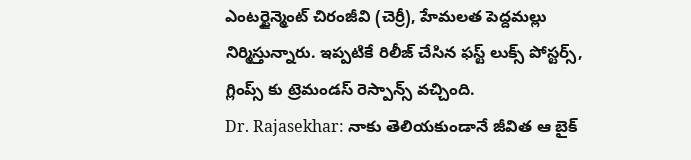ఎంటర్టైన్మెంట్ చిరంజీవి (చెర్రీ), హేమలత పెద్దమల్లు నిర్మిస్తున్నారు. ఇప్పటికే రిలీజ్ చేసిన ఫస్ట్ లుక్స్ పోస్టర్స్, గ్లింప్స్ కు ట్రెమండస్ రెస్పాన్స్ వచ్చింది.
Dr. Rajasekhar: నాకు తెలియకుండానే జీవిత ఆ బైక్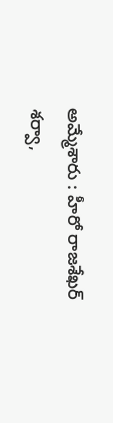అమ్మేశారు : హీరో రాజశేఖర్
శర్వా,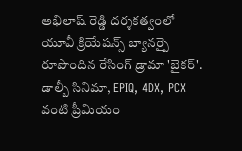అభిలాష్ రెడ్డి దర్శకత్వంలో యూవీ క్రియేషన్స్ బ్యానర్పై రూపొందిన రేసింగ్ డ్రామా 'బైకర్'. డాల్బీ సినిమా, EPIQ, 4DX, PCX వంటి ప్రీమియం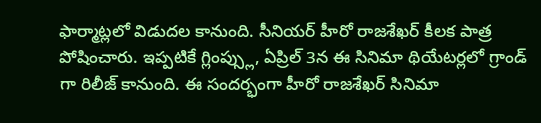ఫార్మాట్లలో విడుదల కానుంది. సీనియర్ హీరో రాజశేఖర్ కీలక పాత్ర పోషించారు. ఇప్పటికే గ్లింప్స్లు, ఏప్రిల్ 3న ఈ సినిమా థియేటర్లలో గ్రాండ్ గా రిలీజ్ కానుంది. ఈ సందర్భంగా హీరో రాజశేఖర్ సినిమా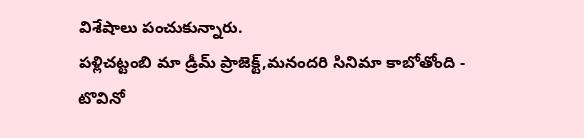విశేషాలు పంచుకున్నారు.
పళ్లిచట్టంబి మా డ్రీమ్ ప్రాజెక్ట్,మనందరి సినిమా కాబోతోంది - టొవినో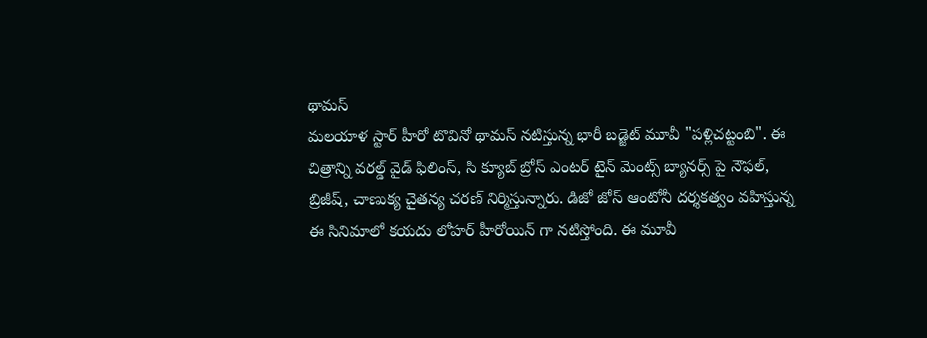థామస్
మలయాళ స్టార్ హీరో టొవినో థామస్ నటిస్తున్న భారీ బడ్జెట్ మూవీ "పళ్లిచట్టంబి". ఈ చిత్రాన్ని వరల్డ్ వైడ్ ఫిలింస్, సి క్యూబ్ బ్రోస్ ఎంటర్ టైన్ మెంట్స్ బ్యానర్స్ పై నౌఫల్, బ్రిజీష్, చాణుక్య చైతన్య చరణ్ నిర్మిస్తున్నారు. డిజో జోస్ ఆంటోనీ దర్శకత్వం వహిస్తున్న ఈ సినిమాలో కయదు లోహర్ హీరోయిన్ గా నటిస్తోంది. ఈ మూవీ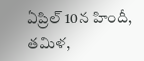ఏప్రిల్ 10న హిందీ, తమిళ,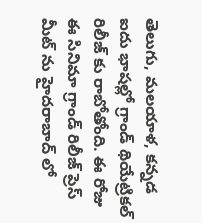తెలుగు, మలయాళ, కన్నడ ఐదు భాషల్లో గ్రాండ్ థియేట్రికల్ రిలీజ్ కు రాబోతోంది. ఈ రోజు ఈ సినిమా గ్రాండ్ రిలీజ్ ప్రెస్ మీట్ ను హైదరాబాద్ లో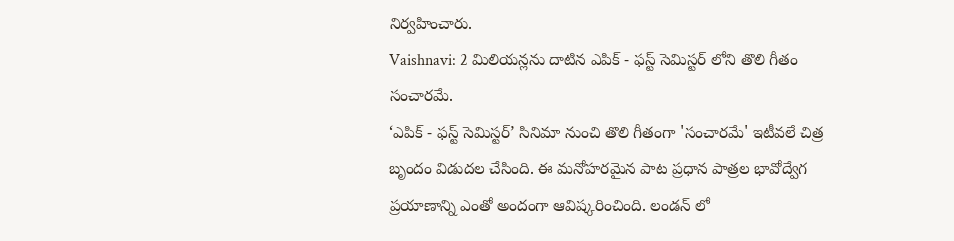నిర్వహించారు.
Vaishnavi: 2 మిలియన్లను దాటిన ఎపిక్ - ఫస్ట్ సెమిస్టర్ లోని తొలి గీతం సంచారమే.
‘ఎపిక్ - ఫస్ట్ సెమిస్టర్’ సినిమా నుంచి తొలి గీతంగా 'సంచారమే' ఇటీవలే చిత్ర బృందం విడుదల చేసింది. ఈ మనోహరమైన పాట ప్రధాన పాత్రల భావోద్వేగ ప్రయాణాన్ని ఎంతో అందంగా ఆవిష్కరించింది. లండన్ లో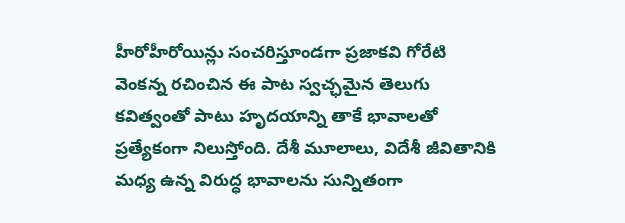హీరోహీరోయిన్లు సంచరిస్తూండగా ప్రజాకవి గోరేటి వెంకన్న రచించిన ఈ పాట స్వచ్ఛమైన తెలుగు కవిత్వంతో పాటు హృదయాన్ని తాకే భావాలతో ప్రత్యేకంగా నిలుస్తోంది. దేశీ మూలాలు, విదేశీ జీవితానికి మధ్య ఉన్న విరుద్ధ భావాలను సున్నితంగా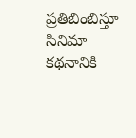ప్రతిబింబిస్తూ సినిమా కథనానికి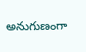అనుగుణంగా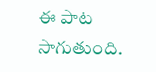ఈ పాట సాగుతుంది.